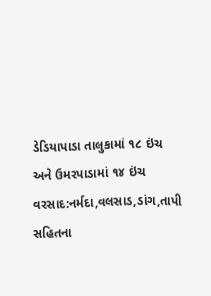ડેડિયાપાડા તાલુકામાં ૧૮ ઇંચ અને ઉમરપાડામાં ૧૪ ઇંચ વરસાદ:નર્મદા,વલસાડ,ડાંગ,તાપી સહિતના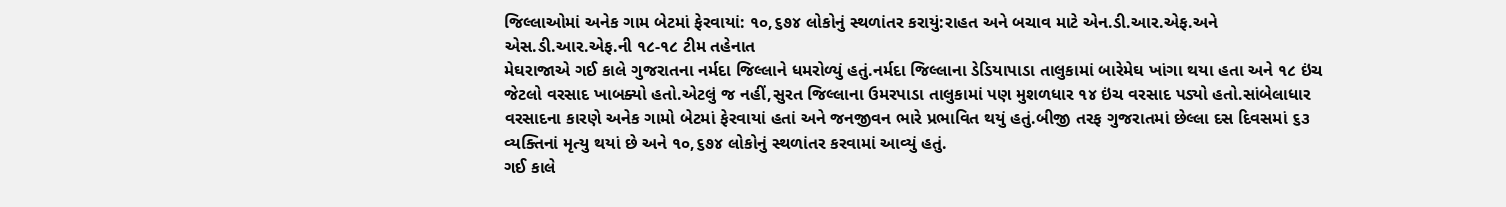જિલ્લાઓમાં અનેક ગામ બેટમાં ફેરવાયાં: ૧૦,૬૭૪ લોકોનું સ્થળાંતર કરાયું:રાહત અને બચાવ માટે એન.ડી.આર.એફ.અને એસ.ડી.આર.એફ.ની ૧૮-૧૮ ટીમ તહેનાત
મેઘરાજાએ ગઈ કાલે ગુજરાતના નર્મદા જિલ્લાને ધમરોળ્યું હતું.નર્મદા જિલ્લાના ડેડિયાપાડા તાલુકામાં બારેમેઘ ખાંગા થયા હતા અને ૧૮ ઇંચ જેટલો વરસાદ ખાબક્યો હતો.એટલું જ નહીં,સુરત જિલ્લાના ઉમરપાડા તાલુકામાં પણ મુશળધાર ૧૪ ઇંચ વરસાદ પડ્યો હતો.સાંબેલાધાર વરસાદના કારણે અનેક ગામો બેટમાં ફેરવાયાં હતાં અને જનજીવન ભારે પ્રભાવિત થયું હતું.બીજી તરફ ગુજરાતમાં છેલ્લા દસ દિવસમાં ૬૩ વ્યક્તિનાં મૃત્યુ થયાં છે અને ૧૦,૬૭૪ લોકોનું સ્થળાંતર કરવામાં આવ્યું હતું.
ગઈ કાલે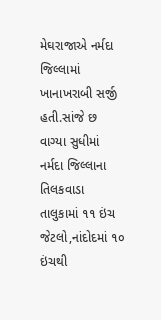મેઘરાજાએ નર્મદા જિલ્લામાં ખાનાખરાબી સર્જી હતી.સાંજે છ વાગ્યા સુધીમાં નર્મદા જિલ્લાના તિલકવાડા તાલુકામાં ૧૧ ઇંચ જેટલો,નાંદોદમાં ૧૦ ઇંચથી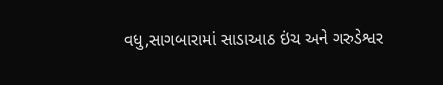વધુ,સાગબારામાં સાડાઆઠ ઇંચ અને ગરુડેશ્વર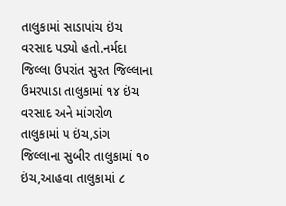તાલુકામાં સાડાપાંચ ઇંચ વરસાદ પડ્યો હતો.નર્મદા જિલ્લા ઉપરાંત સુરત જિલ્લાના ઉમરપાડા તાલુકામાં ૧૪ ઇંચ વરસાદ અને માંગરોળ તાલુકામાં ૫ ઇંચ,ડાંગ જિલ્લાના સુબીર તાલુકામાં ૧૦ ઇંચ,આહવા તાલુકામાં ૮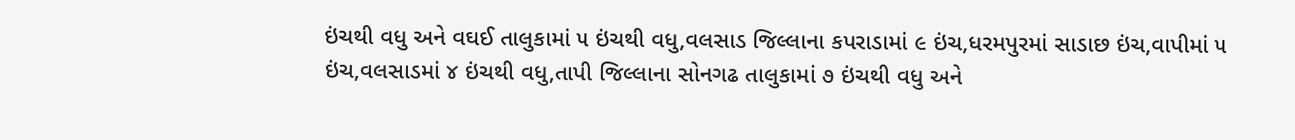ઇંચથી વધુ અને વઘઈ તાલુકામાં ૫ ઇંચથી વધુ,વલસાડ જિલ્લાના કપરાડામાં ૯ ઇંચ,ધરમપુરમાં સાડાછ ઇંચ,વાપીમાં ૫ ઇંચ,વલસાડમાં ૪ ઇંચથી વધુ,તાપી જિલ્લાના સોનગઢ તાલુકામાં ૭ ઇંચથી વધુ અને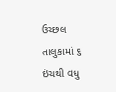ઉચ્છલ તાલુકામાં ૬ ઇંચથી વધુ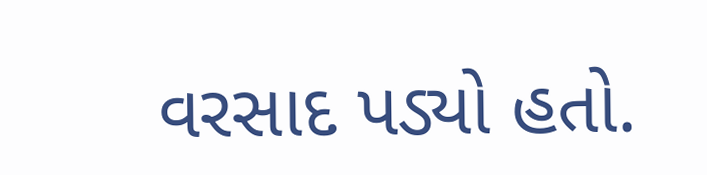વરસાદ પડ્યો હતો.